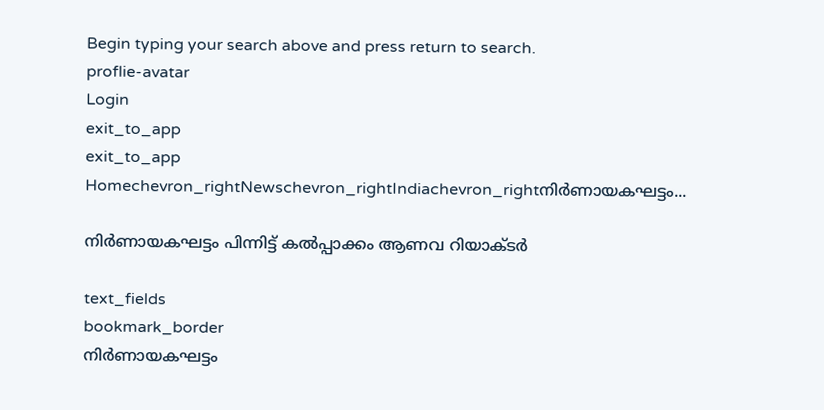Begin typing your search above and press return to search.
proflie-avatar
Login
exit_to_app
exit_to_app
Homechevron_rightNewschevron_rightIndiachevron_rightനിർണായകഘട്ടം...

നിർണായകഘട്ടം പിന്നിട്ട് കൽപ്പാക്കം ആണവ റിയാക്ടർ

text_fields
bookmark_border
നിർണായകഘട്ടം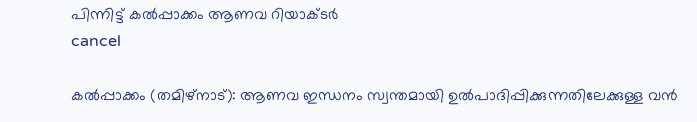പിന്നിട്ട് കൽപ്പാക്കം ആണവ റിയാക്ടർ
cancel

കൽപ്പാക്കം (തമിഴ്നാട്): ആണവ ഇന്ധനം സ്വന്തമായി ഉൽപാദിപ്പിക്കുന്നതിലേക്കുള്ള വൻ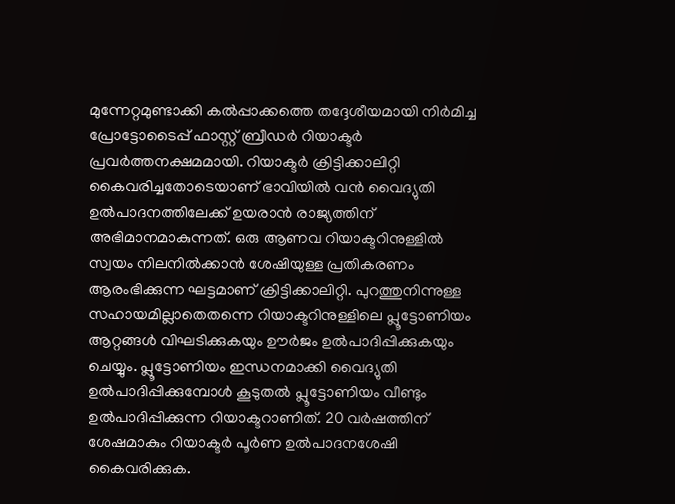മുന്നേറ്റമുണ്ടാക്കി കൽപ്പാക്കത്തെ തദ്ദേശീയമായി നിർമിച്ച പ്രോട്ടോടൈപ്പ് ഫാസ്റ്റ് ബ്രീഡർ റിയാക്ടർ പ്രവർത്തനക്ഷമമായി. റിയാക്ടർ ക്രിട്ടിക്കാലിറ്റി കൈവരിച്ചതോടെയാണ് ഭാവിയിൽ വൻ വൈദ്യുതി ഉൽപാദനത്തിലേക്ക് ഉയരാൻ രാജ്യത്തിന് അഭിമാനമാകുന്നത്. ഒരു ആണവ റിയാക്ടറിനുള്ളിൽ സ്വയം നിലനിൽക്കാൻ ശേഷിയുള്ള പ്രതികരണം ആരംഭിക്കുന്ന ഘട്ടമാണ് ക്രിട്ടിക്കാലിറ്റി. പുറത്തുനിന്നുള്ള സഹായമില്ലാതെതന്നെ റിയാക്ടറിനുള്ളിലെ പ്ലൂട്ടോണിയം ആറ്റങ്ങൾ വിഘടിക്കുകയും ഊർജം ഉൽപാദിപ്പിക്കുകയും ചെയ്യും. പ്ലൂട്ടോണിയം ഇന്ധനമാക്കി വൈദ്യുതി ഉൽപാദിപ്പിക്കുമ്പോൾ കൂടുതൽ പ്ലൂട്ടോണിയം വീണ്ടും ഉൽപാദിപ്പിക്കുന്ന റിയാക്ടറാണിത്. 20 വർഷത്തിന് ശേഷമാകും റിയാക്ടർ പൂർണ ഉൽപാദനശേഷി കൈവരിക്കുക.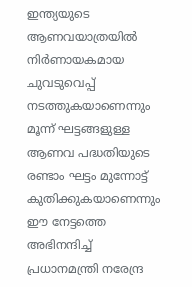ഇന്ത്യയുടെ ആണവയാത്രയിൽ നിർണായകമായ ചുവടുവെപ്പ് നടത്തുകയാണെന്നും മൂന്ന് ഘട്ടങ്ങളുള്ള ആണവ പദ്ധതിയുടെ രണ്ടാം ഘട്ടം മുന്നോട്ട് കുതിക്കുകയാണെന്നും ഈ നേട്ടത്തെ അഭിനന്ദിച്ച് പ്രധാനമന്ത്രി നരേന്ദ്ര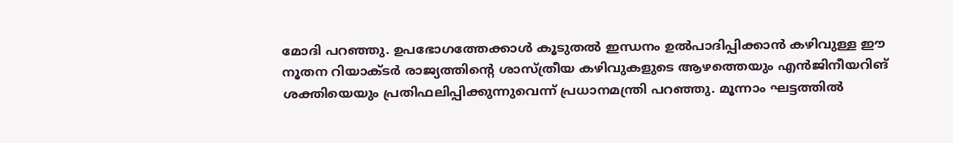മോദി പറഞ്ഞു. ഉപഭോഗത്തേക്കാൾ കൂടുതൽ ഇന്ധനം ഉൽപാദിപ്പിക്കാൻ കഴിവുള്ള ഈ നൂതന റിയാക്ടർ രാജ്യത്തിന്റെ ശാസ്ത്രീയ കഴിവുകളുടെ ആഴത്തെയും എൻജിനീയറിങ് ശക്തിയെയും പ്രതിഫലിപ്പിക്കുന്നുവെന്ന് പ്രധാനമന്ത്രി പറഞ്ഞു. മൂന്നാം ഘട്ടത്തിൽ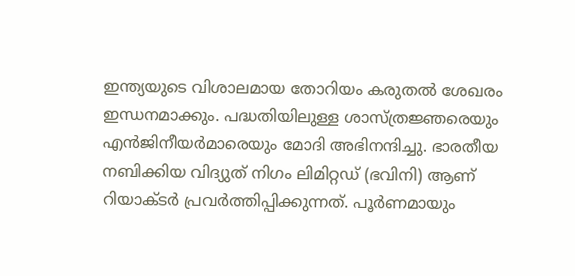ഇന്ത്യയുടെ വിശാലമായ തോറിയം കരുതൽ ശേഖരം ഇന്ധനമാക്കും. പദ്ധതിയിലുള്ള ശാസ്ത്രജ്ഞരെയും എൻജിനീയർമാരെയും മോദി അഭിനന്ദിച്ചു. ഭാരതീയ നബിക്കിയ വിദ്യുത് നിഗം ലിമിറ്റഡ് (ഭവിനി) ആണ് റിയാക്ടർ പ്രവർത്തിപ്പിക്കുന്നത്. പൂർണമായും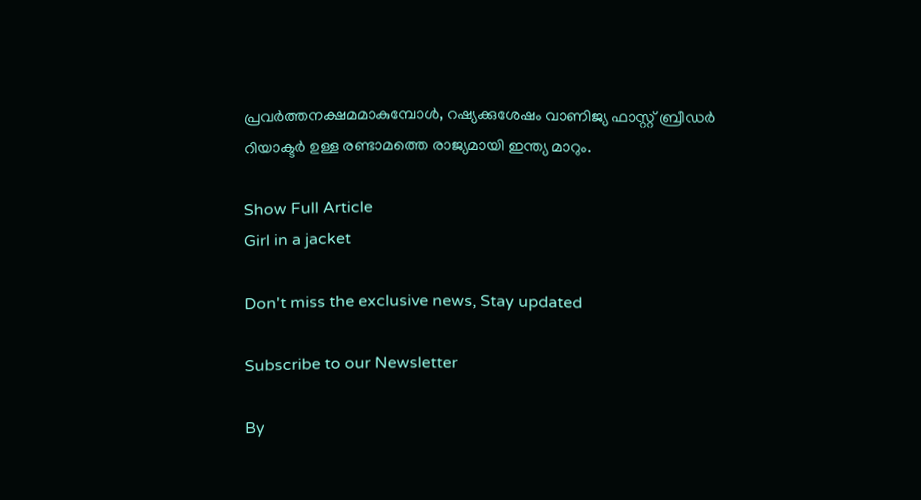പ്രവർത്തനക്ഷമമാകുമ്പോൾ, റഷ്യക്കുശേഷം വാണിജ്യ ഫാസ്റ്റ് ബ്രീഡർ റിയാക്ടർ ഉള്ള രണ്ടാമത്തെ രാജ്യമായി ഇന്ത്യ മാറും.

Show Full Article
Girl in a jacket

Don't miss the exclusive news, Stay updated

Subscribe to our Newsletter

By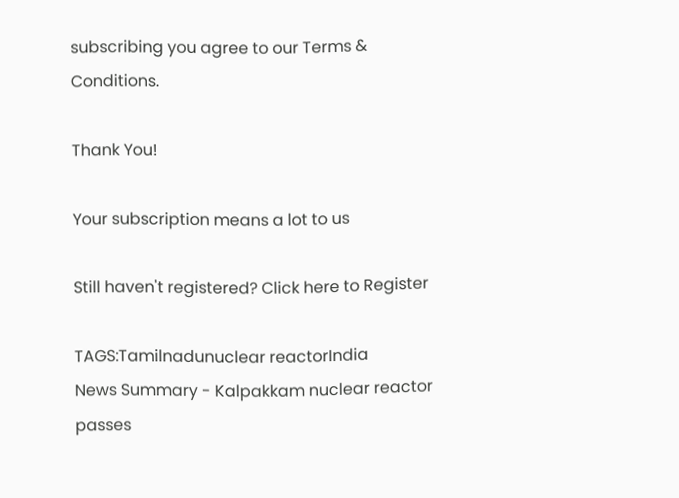subscribing you agree to our Terms & Conditions.

Thank You!

Your subscription means a lot to us

Still haven't registered? Click here to Register

TAGS:Tamilnadunuclear reactorIndia
News Summary - Kalpakkam nuclear reactor passes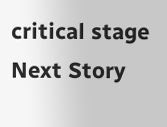critical stage
Next Story